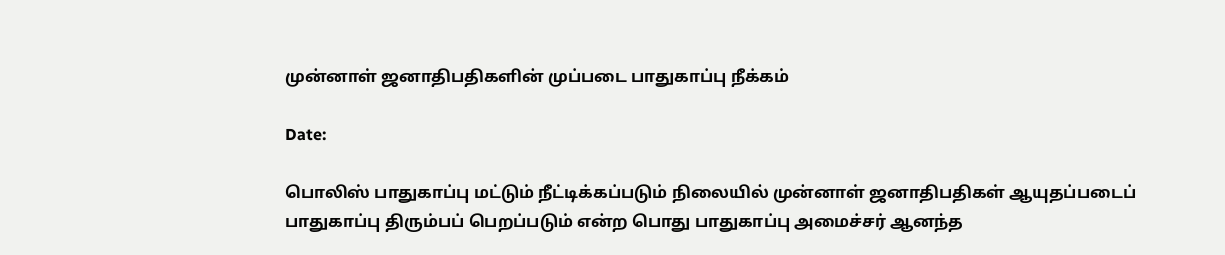முன்னாள் ஜனாதிபதிகளின் முப்படை பாதுகாப்பு நீக்கம்

Date:

பொலிஸ் பாதுகாப்பு மட்டும் நீட்டிக்கப்படும் நிலையில் முன்னாள் ஜனாதிபதிகள் ஆயுதப்படைப் பாதுகாப்பு திரும்பப் பெறப்படும் என்ற பொது பாதுகாப்பு அமைச்சர் ஆனந்த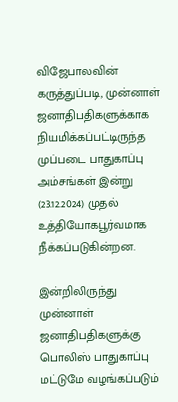விஜேபாலவின் கருத்துப்படி, முன்னாள் ஜனாதிபதிகளுக்காக நியமிக்கப்பட்டிருந்த முப்படை பாதுகாப்பு அம்சங்கள் இன்று (23.12.2024) முதல் உத்தியோகபூர்வமாக நீக்கப்படுகின்றன.

இன்றிலிருந்து முன்னாள் ஜனாதிபதிகளுக்கு பொலிஸ் பாதுகாப்பு மட்டுமே வழங்கப்படும்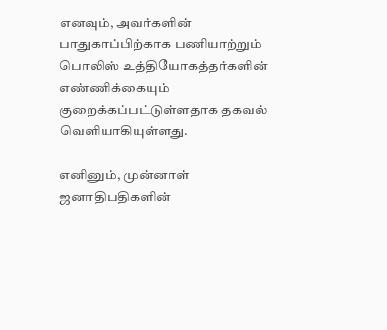எனவும், அவர்களின் பாதுகாப்பிற்காக பணியாற்றும் பொலிஸ் உத்தியோகத்தர்களின் எண்ணிக்கையும் குறைக்கப்பட்டுள்ளதாக தகவல் வெளியாகியுள்ளது.

எனினும், முன்னாள் ஜனாதிபதிகளின்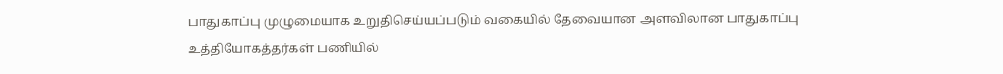பாதுகாப்பு முழுமையாக உறுதிசெய்யப்படும் வகையில் தேவையான அளவிலான பாதுகாப்பு உத்தியோகத்தர்கள் பணியில்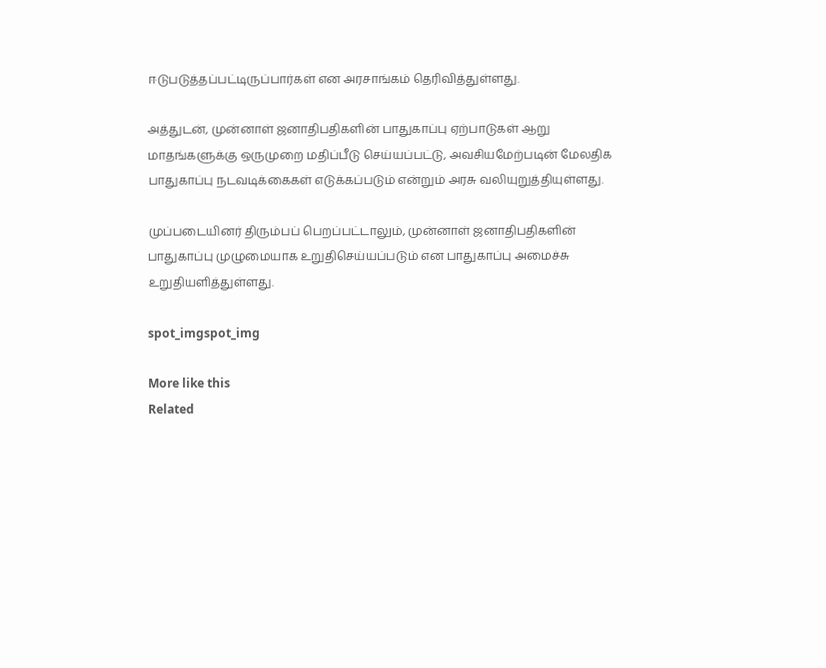ஈடுபடுத்தப்பட்டிருப்பார்கள் என அரசாங்கம் தெரிவித்துள்ளது.

அத்துடன், முன்னாள் ஜனாதிபதிகளின் பாதுகாப்பு ஏற்பாடுகள் ஆறு மாதங்களுக்கு ஒருமுறை மதிப்பீடு செய்யப்பட்டு, அவசியமேற்படின் மேலதிக பாதுகாப்பு நடவடிக்கைகள் எடுக்கப்படும் என்றும் அரசு வலியுறுத்தியுள்ளது.

முப்படையினர் திரும்பப் பெறப்பட்டாலும், முன்னாள் ஜனாதிபதிகளின் பாதுகாப்பு முழுமையாக உறுதிசெய்யப்படும் என பாதுகாப்பு அமைச்சு உறுதியளித்துள்ளது.

spot_imgspot_img

More like this
Related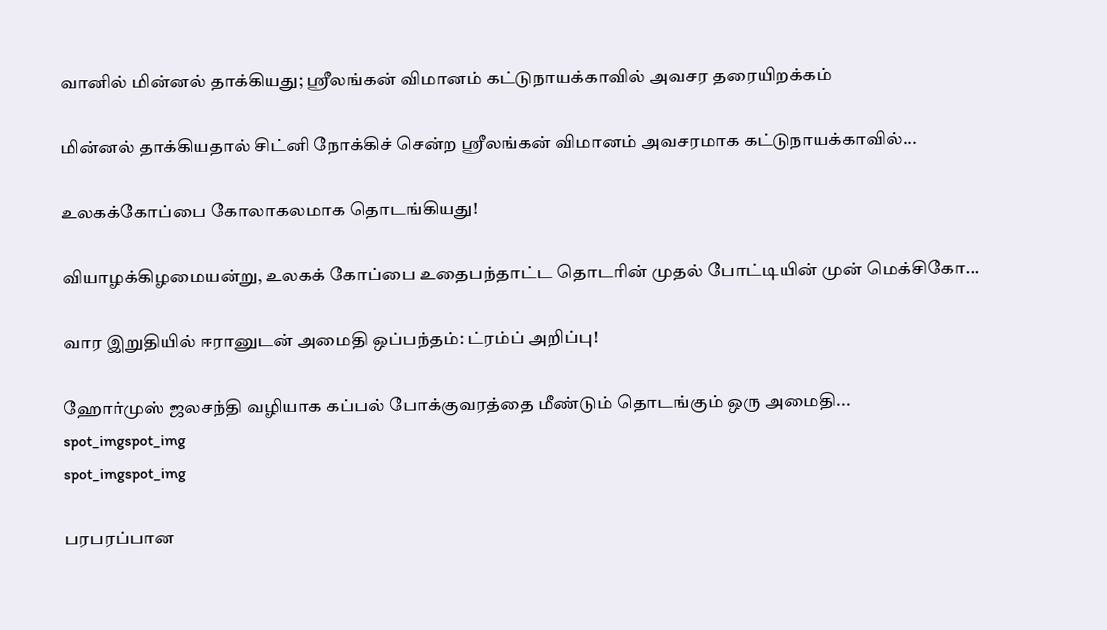வானில் மின்னல் தாக்கியது; ஸ்ரீலங்கன் விமானம் கட்டுநாயக்காவில் அவசர தரையிறக்கம்

மின்னல் தாக்கியதால் சிட்னி நோக்கிச் சென்ற ஸ்ரீலங்கன் விமானம் அவசரமாக கட்டுநாயக்காவில்...

உலகக்கோப்பை கோலாகலமாக தொடங்கியது!

வியாழக்கிழமையன்று, உலகக் கோப்பை உதைபந்தாட்ட தொடரின் முதல் போட்டியின் முன் மெக்சிகோ...

வார இறுதியில் ஈரானுடன் அமைதி ஒப்பந்தம்: ட்ரம்ப் அறிப்பு!

ஹோர்முஸ் ஜலசந்தி வழியாக கப்பல் போக்குவரத்தை மீண்டும் தொடங்கும் ஒரு அமைதி...
spot_imgspot_img
spot_imgspot_img

பரபரப்பான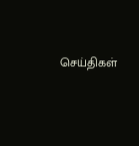செய்திகள்